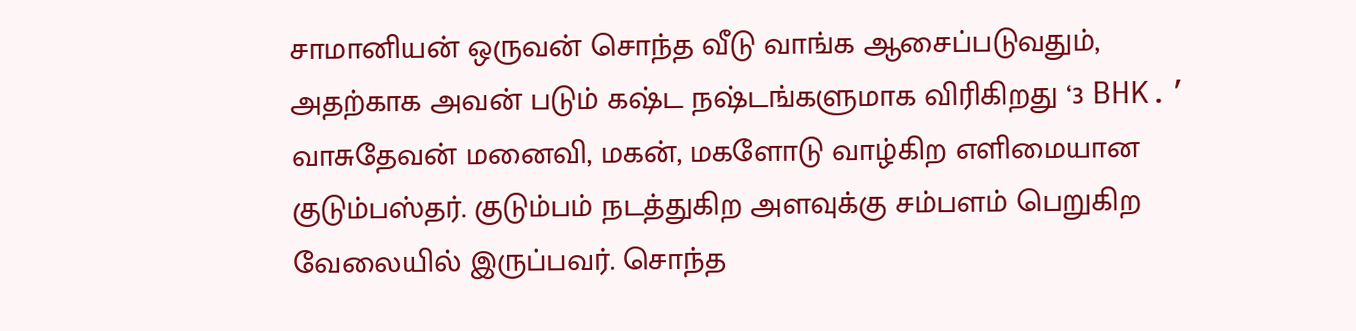சாமானியன் ஒருவன் சொந்த வீடு வாங்க ஆசைப்படுவதும், அதற்காக அவன் படும் கஷ்ட நஷ்டங்களுமாக விரிகிறது ‘3 BHK.’
வாசுதேவன் மனைவி, மகன், மகளோடு வாழ்கிற எளிமையான குடும்பஸ்தர். குடும்பம் நடத்துகிற அளவுக்கு சம்பளம் பெறுகிற வேலையில் இருப்பவர். சொந்த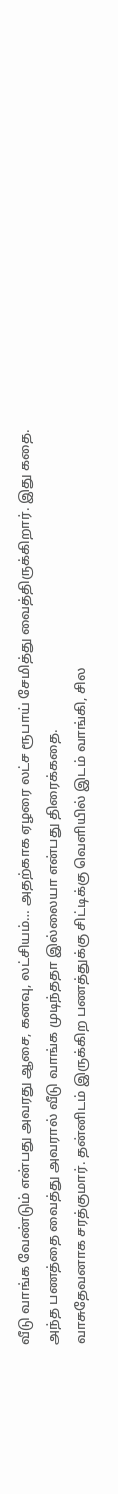வீடு வாங்க வேண்டும் என்பது அவரது ஆசை, கனவு, லட்சியம்… அதற்காக ஏழரை லட்ச ரூபாய் சேமித்து வைத்திருக்கிறார். இது கதை.
அந்த பணத்தை வைத்து அவரால் வீடு வாங்க முடிந்ததா இல்லையா என்பது திரைக்கதை.
வாசுதேவனாக சரத்குமார். தன்னிடம் இருக்கிற பணத்துக்கு சிட்டிக்கு வெளியில் இடம் வாங்கி, சில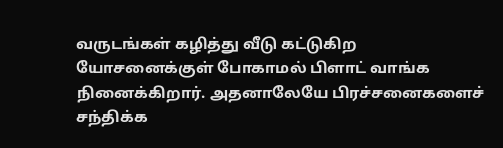வருடங்கள் கழித்து வீடு கட்டுகிற யோசனைக்குள் போகாமல் பிளாட் வாங்க நினைக்கிறார். அதனாலேயே பிரச்சனைகளைச் சந்திக்க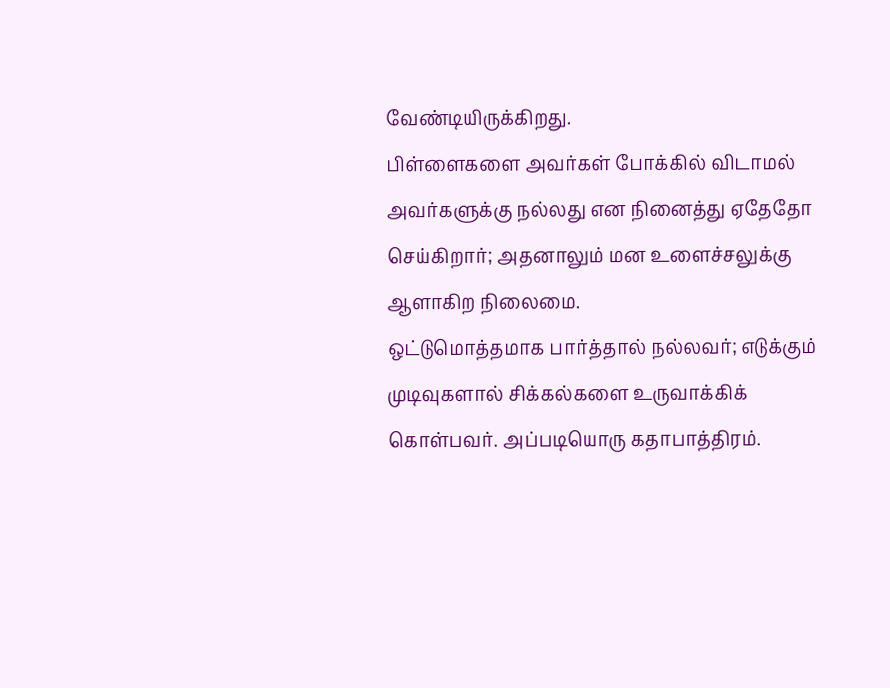வேண்டியிருக்கிறது.
பிள்ளைகளை அவர்கள் போக்கில் விடாமல் அவர்களுக்கு நல்லது என நினைத்து ஏதேதோ செய்கிறார்; அதனாலும் மன உளைச்சலுக்கு ஆளாகிற நிலைமை.
ஒட்டுமொத்தமாக பார்த்தால் நல்லவர்; எடுக்கும் முடிவுகளால் சிக்கல்களை உருவாக்கிக் கொள்பவர். அப்படியொரு கதாபாத்திரம்.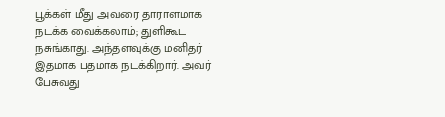பூக்கள் மீது அவரை தாராளமாக நடக்க வைக்கலாம்; துளிகூட நசுங்காது. அந்தளவுக்கு மனிதர் இதமாக பதமாக நடக்கிறார். அவர் பேசுவது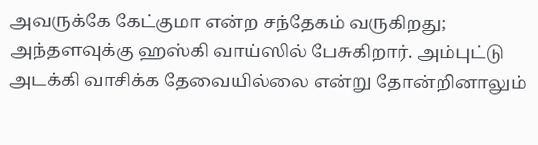அவருக்கே கேட்குமா என்ற சந்தேகம் வருகிறது; அந்தளவுக்கு ஹஸ்கி வாய்ஸில் பேசுகிறார். அம்புட்டு அடக்கி வாசிக்க தேவையில்லை என்று தோன்றினாலும்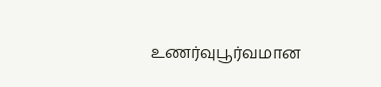உணர்வுபூர்வமான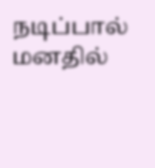நடிப்பால் மனதில்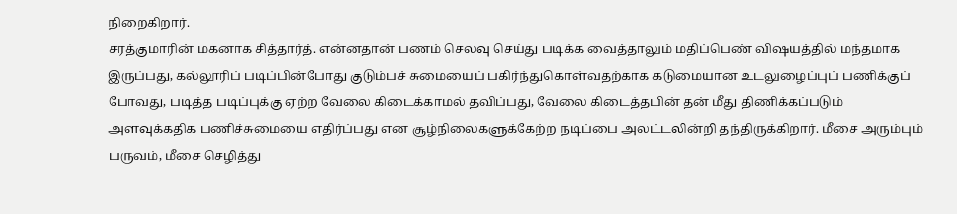நிறைகிறார்.
சரத்குமாரின் மகனாக சித்தார்த். என்னதான் பணம் செலவு செய்து படிக்க வைத்தாலும் மதிப்பெண் விஷயத்தில் மந்தமாக இருப்பது, கல்லூரிப் படிப்பின்போது குடும்பச் சுமையைப் பகிர்ந்துகொள்வதற்காக கடுமையான உடலுழைப்புப் பணிக்குப் போவது, படித்த படிப்புக்கு ஏற்ற வேலை கிடைக்காமல் தவிப்பது, வேலை கிடைத்தபின் தன் மீது திணிக்கப்படும் அளவுக்கதிக பணிச்சுமையை எதிர்ப்பது என சூழ்நிலைகளுக்கேற்ற நடிப்பை அலட்டலின்றி தந்திருக்கிறார். மீசை அரும்பும் பருவம், மீசை செழித்து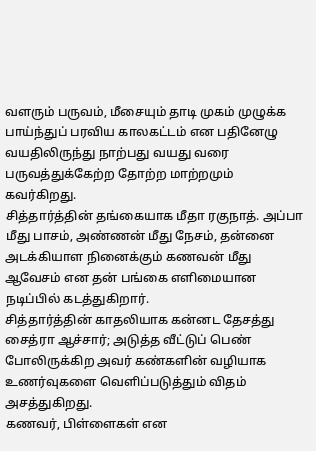வளரும் பருவம், மீசையும் தாடி முகம் முழுக்க பாய்ந்துப் பரவிய காலகட்டம் என பதினேழு வயதிலிருந்து நாற்பது வயது வரை பருவத்துக்கேற்ற தோற்ற மாற்றமும் கவர்கிறது.
சித்தார்த்தின் தங்கையாக மீதா ரகுநாத். அப்பா மீது பாசம், அண்ணன் மீது நேசம், தன்னை அடக்கியாள நினைக்கும் கணவன் மீது ஆவேசம் என தன் பங்கை எளிமையான நடிப்பில் கடத்துகிறார்.
சித்தார்த்தின் காதலியாக கன்னட தேசத்து சைத்ரா ஆச்சார்; அடுத்த வீட்டுப் பெண் போலிருக்கிற அவர் கண்களின் வழியாக உணர்வுகளை வெளிப்படுத்தும் விதம் அசத்துகிறது.
கணவர், பிள்ளைகள் என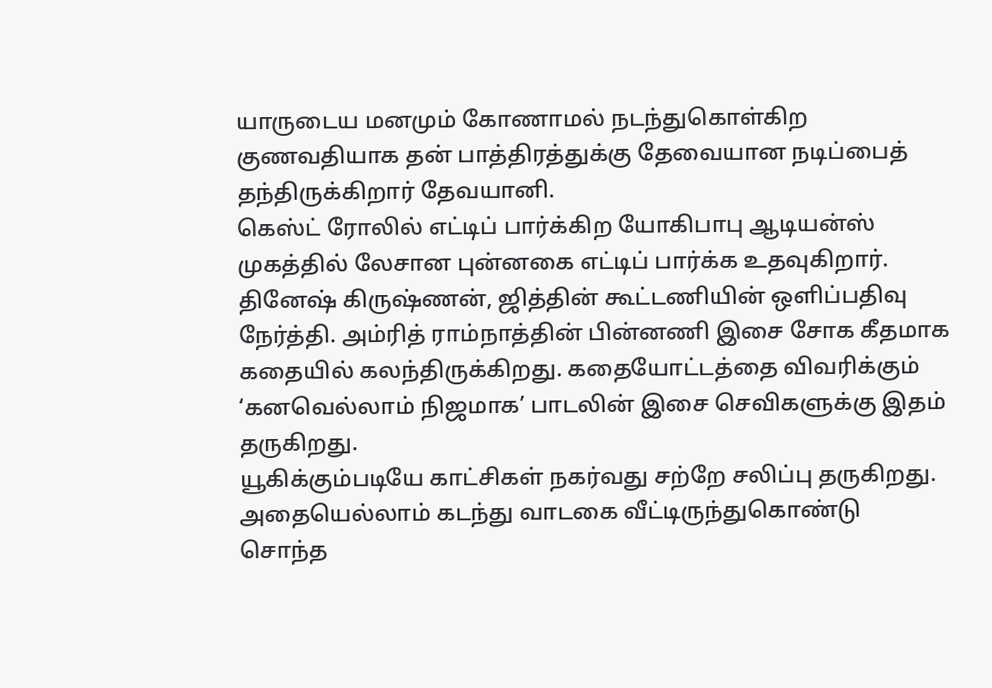யாருடைய மனமும் கோணாமல் நடந்துகொள்கிற குணவதியாக தன் பாத்திரத்துக்கு தேவையான நடிப்பைத் தந்திருக்கிறார் தேவயானி.
கெஸ்ட் ரோலில் எட்டிப் பார்க்கிற யோகிபாபு ஆடியன்ஸ் முகத்தில் லேசான புன்னகை எட்டிப் பார்க்க உதவுகிறார்.
தினேஷ் கிருஷ்ணன், ஜித்தின் கூட்டணியின் ஒளிப்பதிவு நேர்த்தி. அம்ரித் ராம்நாத்தின் பின்னணி இசை சோக கீதமாக கதையில் கலந்திருக்கிறது. கதையோட்டத்தை விவரிக்கும் ‘கனவெல்லாம் நிஜமாக’ பாடலின் இசை செவிகளுக்கு இதம் தருகிறது.
யூகிக்கும்படியே காட்சிகள் நகர்வது சற்றே சலிப்பு தருகிறது. அதையெல்லாம் கடந்து வாடகை வீட்டிருந்துகொண்டு சொந்த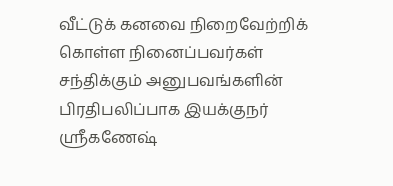வீட்டுக் கனவை நிறைவேற்றிக் கொள்ள நினைப்பவர்கள் சந்திக்கும் அனுபவங்களின் பிரதிபலிப்பாக இயக்குநர் ஸ்ரீகணேஷ்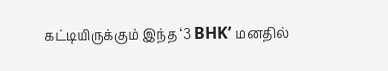கட்டியிருக்கும் இந்த ‘3 BHK’ மனதில்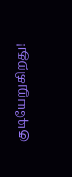குடியேறுகிறது!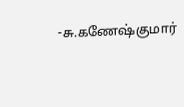-சு.கணேஷ்குமார்